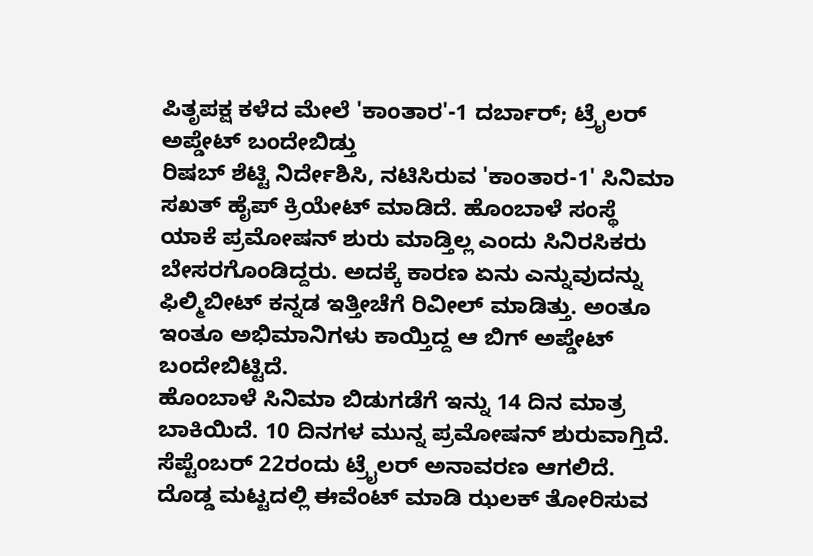ಪಿತೃಪಕ್ಷ ಕಳೆದ ಮೇಲೆ 'ಕಾಂತಾರ'-1 ದರ್ಬಾರ್; ಟ್ರೈಲರ್ ಅಪ್ಡೇಟ್ ಬಂದೇಬಿಡ್ತು
ರಿಷಬ್ ಶೆಟ್ಟಿ ನಿರ್ದೇಶಿಸಿ, ನಟಿಸಿರುವ 'ಕಾಂತಾರ-1' ಸಿನಿಮಾ ಸಖತ್ ಹೈಪ್ ಕ್ರಿಯೇಟ್ ಮಾಡಿದೆ. ಹೊಂಬಾಳೆ ಸಂಸ್ಥೆ ಯಾಕೆ ಪ್ರಮೋಷನ್ ಶುರು ಮಾಡ್ತಿಲ್ಲ ಎಂದು ಸಿನಿರಸಿಕರು ಬೇಸರಗೊಂಡಿದ್ದರು. ಅದಕ್ಕೆ ಕಾರಣ ಏನು ಎನ್ನುವುದನ್ನು ಫಿಲ್ಮಿಬೀಟ್ ಕನ್ನಡ ಇತ್ತೀಚೆಗೆ ರಿವೀಲ್ ಮಾಡಿತ್ತು. ಅಂತೂ ಇಂತೂ ಅಭಿಮಾನಿಗಳು ಕಾಯ್ತಿದ್ದ ಆ ಬಿಗ್ ಅಪ್ಡೇಟ್ ಬಂದೇಬಿಟ್ಟಿದೆ.
ಹೊಂಬಾಳೆ ಸಿನಿಮಾ ಬಿಡುಗಡೆಗೆ ಇನ್ನು 14 ದಿನ ಮಾತ್ರ ಬಾಕಿಯಿದೆ. 10 ದಿನಗಳ ಮುನ್ನ ಪ್ರಮೋಷನ್ ಶುರುವಾಗ್ತಿದೆ. ಸೆಪ್ಟೆಂಬರ್ 22ರಂದು ಟ್ರೈಲರ್ ಅನಾವರಣ ಆಗಲಿದೆ. ದೊಡ್ಡ ಮಟ್ಟದಲ್ಲಿ ಈವೆಂಟ್ ಮಾಡಿ ಝಲಕ್ ತೋರಿಸುವ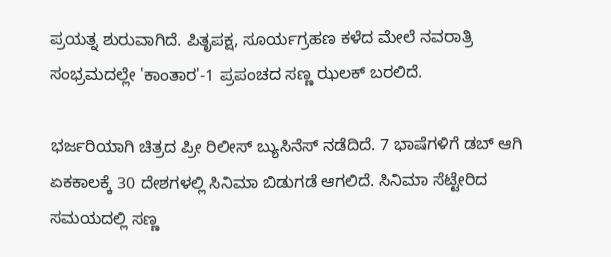ಪ್ರಯತ್ನ ಶುರುವಾಗಿದೆ. ಪಿತೃಪಕ್ಷ, ಸೂರ್ಯಗ್ರಹಣ ಕಳೆದ ಮೇಲೆ ನವರಾತ್ರಿ ಸಂಭ್ರಮದಲ್ಲೇ 'ಕಾಂತಾರ'-1 ಪ್ರಪಂಚದ ಸಣ್ಣ ಝಲಕ್ ಬರಲಿದೆ.

ಭರ್ಜರಿಯಾಗಿ ಚಿತ್ರದ ಪ್ರೀ ರಿಲೀಸ್ ಬ್ಯುಸಿನೆಸ್ ನಡೆದಿದೆ. 7 ಭಾಷೆಗಳಿಗೆ ಡಬ್ ಆಗಿ ಏಕಕಾಲಕ್ಕೆ 30 ದೇಶಗಳಲ್ಲಿ ಸಿನಿಮಾ ಬಿಡುಗಡೆ ಆಗಲಿದೆ. ಸಿನಿಮಾ ಸೆಟ್ಟೇರಿದ ಸಮಯದಲ್ಲಿ ಸಣ್ಣ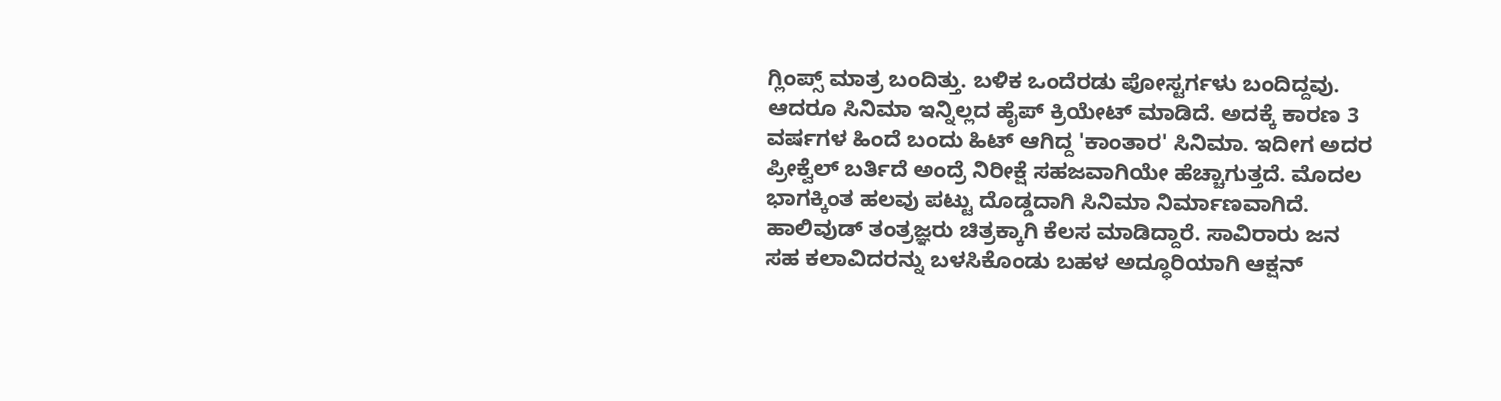ಗ್ಲಿಂಪ್ಸ್ ಮಾತ್ರ ಬಂದಿತ್ತು. ಬಳಿಕ ಒಂದೆರಡು ಪೋಸ್ಟರ್ಗಳು ಬಂದಿದ್ದವು. ಆದರೂ ಸಿನಿಮಾ ಇನ್ನಿಲ್ಲದ ಹೈಪ್ ಕ್ರಿಯೇಟ್ ಮಾಡಿದೆ. ಅದಕ್ಕೆ ಕಾರಣ 3 ವರ್ಷಗಳ ಹಿಂದೆ ಬಂದು ಹಿಟ್ ಆಗಿದ್ದ 'ಕಾಂತಾರ' ಸಿನಿಮಾ. ಇದೀಗ ಅದರ ಪ್ರೀಕ್ವೆಲ್ ಬರ್ತಿದೆ ಅಂದ್ರೆ ನಿರೀಕ್ಷೆ ಸಹಜವಾಗಿಯೇ ಹೆಚ್ಚಾಗುತ್ತದೆ. ಮೊದಲ ಭಾಗಕ್ಕಿಂತ ಹಲವು ಪಟ್ಟು ದೊಡ್ಡದಾಗಿ ಸಿನಿಮಾ ನಿರ್ಮಾಣವಾಗಿದೆ. ಹಾಲಿವುಡ್ ತಂತ್ರಜ್ಞರು ಚಿತ್ರಕ್ಕಾಗಿ ಕೆಲಸ ಮಾಡಿದ್ದಾರೆ. ಸಾವಿರಾರು ಜನ ಸಹ ಕಲಾವಿದರನ್ನು ಬಳಸಿಕೊಂಡು ಬಹಳ ಅದ್ಧೂರಿಯಾಗಿ ಆಕ್ಷನ್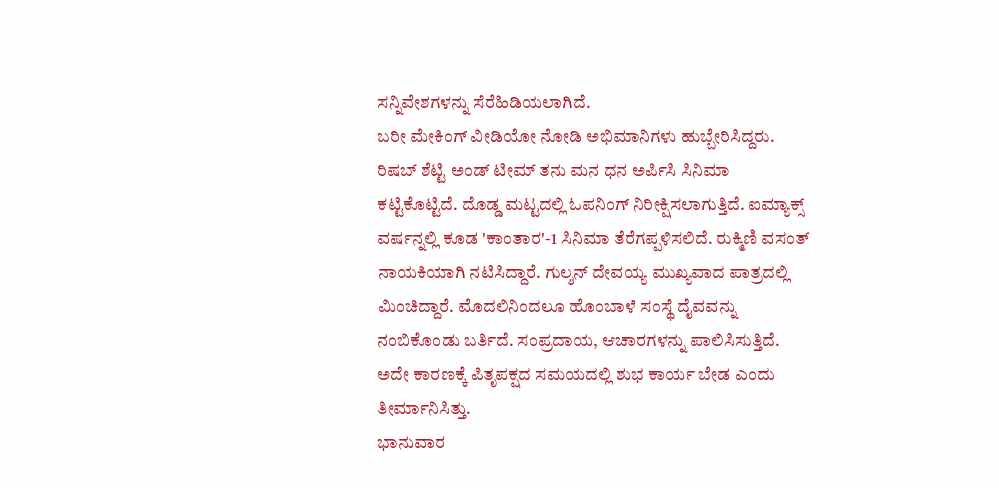ಸನ್ನಿವೇಶಗಳನ್ನು ಸೆರೆಹಿಡಿಯಲಾಗಿದೆ.
ಬರೀ ಮೇಕಿಂಗ್ ವೀಡಿಯೋ ನೋಡಿ ಅಭಿಮಾನಿಗಳು ಹುಬ್ಬೇರಿಸಿದ್ದರು. ರಿಷಬ್ ಶೆಟ್ಟಿ ಅಂಡ್ ಟೀಮ್ ತನು ಮನ ಧನ ಅರ್ಪಿಸಿ ಸಿನಿಮಾ ಕಟ್ಟಿಕೊಟ್ಟಿದೆ. ದೊಡ್ಡ ಮಟ್ಟದಲ್ಲಿ ಓಪನಿಂಗ್ ನಿರೀಕ್ಷಿಸಲಾಗುತ್ತಿದೆ. ಐಮ್ಯಾಕ್ಸ್ ವರ್ಷನ್ನಲ್ಲಿ ಕೂಡ 'ಕಾಂತಾರ'-1 ಸಿನಿಮಾ ತೆರೆಗಪ್ಪಳಿಸಲಿದೆ. ರುಕ್ಮಿಣಿ ವಸಂತ್ ನಾಯಕಿಯಾಗಿ ನಟಿಸಿದ್ದಾರೆ. ಗುಲ್ಶನ್ ದೇವಯ್ಯ ಮುಖ್ಯವಾದ ಪಾತ್ರದಲ್ಲಿ ಮಿಂಚಿದ್ದಾರೆ. ಮೊದಲಿನಿಂದಲೂ ಹೊಂಬಾಳೆ ಸಂಸ್ಥೆ ದೈವವನ್ನು ನಂಬಿಕೊಂಡು ಬರ್ತಿದೆ. ಸಂಪ್ರದಾಯ, ಆಚಾರಗಳನ್ನು ಪಾಲಿಸಿಸುತ್ತಿದೆ. ಅದೇ ಕಾರಣಕ್ಕೆ ಪಿತೃಪಕ್ಷದ ಸಮಯದಲ್ಲಿ ಶುಭ ಕಾರ್ಯ ಬೇಡ ಎಂದು ತೀರ್ಮಾನಿಸಿತ್ತು.
ಭಾನುವಾರ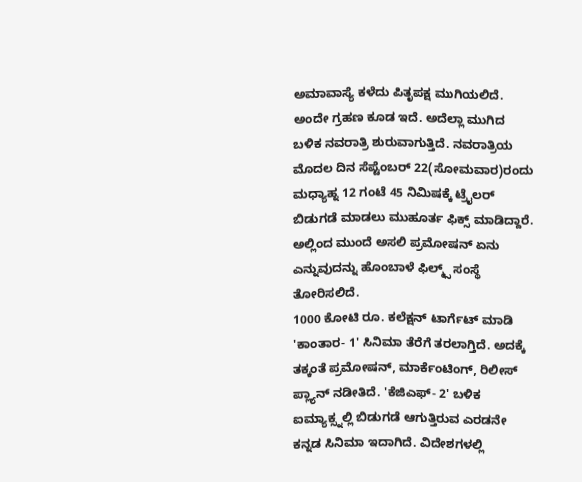ಅಮಾವಾಸ್ಯೆ ಕಳೆದು ಪಿತೃಪಕ್ಷ ಮುಗಿಯಲಿದೆ. ಅಂದೇ ಗ್ರಹಣ ಕೂಡ ಇದೆ. ಅದೆಲ್ಲಾ ಮುಗಿದ ಬಳಿಕ ನವರಾತ್ರಿ ಶುರುವಾಗುತ್ತಿದೆ. ನವರಾತ್ರಿಯ ಮೊದಲ ದಿನ ಸೆಪ್ಟೆಂಬರ್ 22(ಸೋಮವಾರ)ರಂದು ಮಧ್ಯಾಹ್ನ 12 ಗಂಟೆ 45 ನಿಮಿಷಕ್ಕೆ ಟ್ರೈಲರ್ ಬಿಡುಗಡೆ ಮಾಡಲು ಮುಹೂರ್ತ ಫಿಕ್ಸ್ ಮಾಡಿದ್ದಾರೆ. ಅಲ್ಲಿಂದ ಮುಂದೆ ಅಸಲಿ ಪ್ರಮೋಷನ್ ಏನು ಎನ್ನುವುದನ್ನು ಹೊಂಬಾಳೆ ಫಿಲ್ಮ್ಸ್ ಸಂಸ್ಥೆ ತೋರಿಸಲಿದೆ.
1000 ಕೋಟಿ ರೂ. ಕಲೆಕ್ಷನ್ ಟಾರ್ಗೆಟ್ ಮಾಡಿ 'ಕಾಂತಾರ- 1' ಸಿನಿಮಾ ತೆರೆಗೆ ತರಲಾಗ್ತಿದೆ. ಅದಕ್ಕೆ ತಕ್ಕಂತೆ ಪ್ರಮೋಷನ್, ಮಾರ್ಕೆಂಟಿಂಗ್, ರಿಲೀಸ್ ಪ್ಲ್ಯಾನ್ ನಡೀತಿದೆ. 'ಕೆಜಿಎಫ್- 2' ಬಳಿಕ ಐಮ್ಯಾಕ್ಸ್ನಲ್ಲಿ ಬಿಡುಗಡೆ ಆಗುತ್ತಿರುವ ಎರಡನೇ ಕನ್ನಡ ಸಿನಿಮಾ ಇದಾಗಿದೆ. ವಿದೇಶಗಳಲ್ಲಿ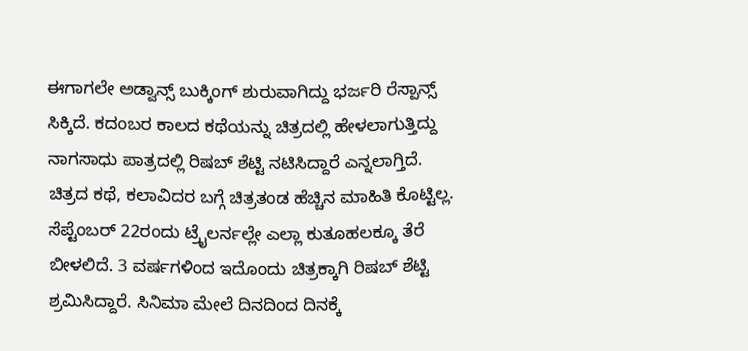ಈಗಾಗಲೇ ಅಡ್ವಾನ್ಸ್ ಬುಕ್ಕಿಂಗ್ ಶುರುವಾಗಿದ್ದು ಭರ್ಜರಿ ರೆಸ್ಪಾನ್ಸ್ ಸಿಕ್ಕಿದೆ. ಕದಂಬರ ಕಾಲದ ಕಥೆಯನ್ನು ಚಿತ್ರದಲ್ಲಿ ಹೇಳಲಾಗುತ್ತಿದ್ದು ನಾಗಸಾಧು ಪಾತ್ರದಲ್ಲಿ ರಿಷಬ್ ಶೆಟ್ಟಿ ನಟಿಸಿದ್ದಾರೆ ಎನ್ನಲಾಗ್ತಿದೆ.
ಚಿತ್ರದ ಕಥೆ, ಕಲಾವಿದರ ಬಗ್ಗೆ ಚಿತ್ರತಂಡ ಹೆಚ್ಚಿನ ಮಾಹಿತಿ ಕೊಟ್ಟಿಲ್ಲ. ಸೆಪ್ಟೆಂಬರ್ 22ರಂದು ಟ್ರೈಲರ್ನಲ್ಲೇ ಎಲ್ಲಾ ಕುತೂಹಲಕ್ಕೂ ತೆರೆ ಬೀಳಲಿದೆ. 3 ವರ್ಷಗಳಿಂದ ಇದೊಂದು ಚಿತ್ರಕ್ಕಾಗಿ ರಿಷಬ್ ಶೆಟ್ಟಿ ಶ್ರಮಿಸಿದ್ದಾರೆ. ಸಿನಿಮಾ ಮೇಲೆ ದಿನದಿಂದ ದಿನಕ್ಕೆ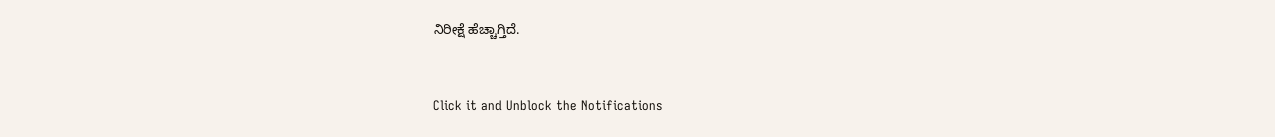ನಿರೀಕ್ಷೆ ಹೆಚ್ಚಾಗ್ತಿದೆ.


Click it and Unblock the Notifications